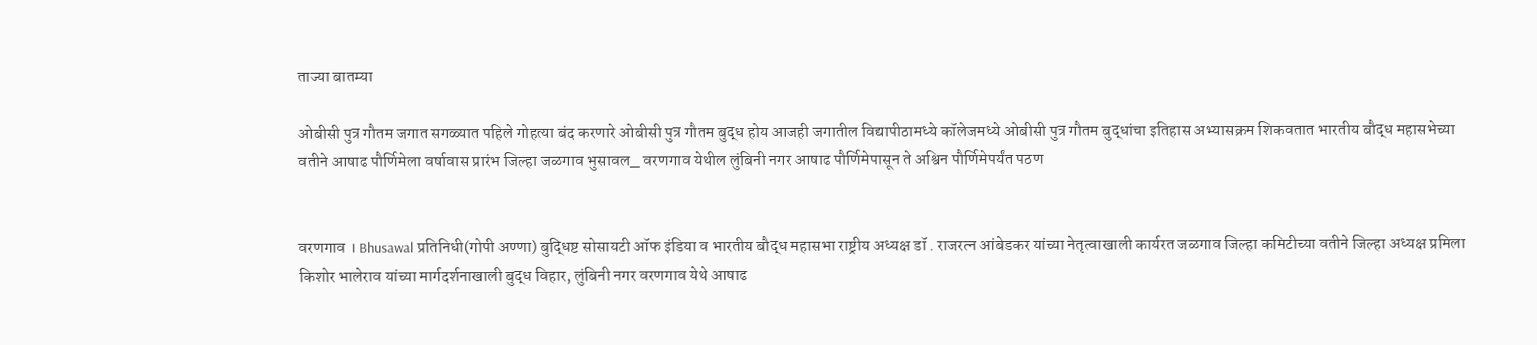ताज्या बातम्या

ओबीसी पुत्र गौतम जगात सगळ्यात पहिले गोहत्या बंद करणारे ओबीसी पुत्र गौतम बुद्ध होय आजही जगातील विद्यापीठामध्ये कॉलेजमध्ये ओबीसी पुत्र गौतम बुद्धांचा इतिहास अभ्यासक्रम शिकवतात भारतीय बौद्ध महासभेच्या वतीने आषाढ पौर्णिमेला वर्षावास प्रारंभ जिल्हा जळगाव भुसावल_ वरणगाव येथील लुंबिनी नगर आषाढ पौर्णिमेपासून ते अश्विन पौर्णिमेपर्यंत पठण


वरणगाव । Bhusawal प्रतिनिधी(गोपी अण्णा) बुद्धिष्ट सोसायटी ऑफ इंडिया व भारतीय बौद्ध महासभा राष्ट्रीय अध्यक्ष डॉ . राजरत्न आंबेडकर यांच्या नेतृत्वाखाली कार्यरत जळगाव जिल्हा कमिटीच्या वतीने जिल्हा अध्यक्ष प्रमिला किशोर भालेराव यांच्या मार्गदर्शनाखाली बुद्ध विहार, लुंबिनी नगर वरणगाव येथे आषाढ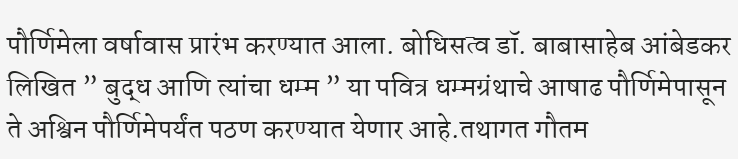पौर्णिमेला वर्षावास प्रारंभ करण्यात आला. बोधिसत्व डॉ. बाबासाहेब आंबेडकर लिखित ” बुद्ध आणि त्यांचा धम्म ” या पवित्र धम्मग्रंथाचे आषाढ पौर्णिमेपासून ते अश्विन पौर्णिमेपर्यंत पठण करण्यात येणार आहे.तथागत गौतम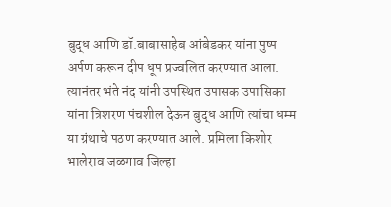बुद्ध आणि डॉ.बाबासाहेब आंबेडकर यांना पुष्प अर्पण करून दीप धूप प्रज्वलित करण्यात आला. त्यानंतर भंते नंद यांनी उपस्थित उपासक उपासिका यांना त्रिशरण पंचशील देऊन बुद्ध आणि त्यांचा धम्म या ग्रंथाचे पठण करण्यात आले. प्रमिला किशोर भालेराव जळगाव जिल्हा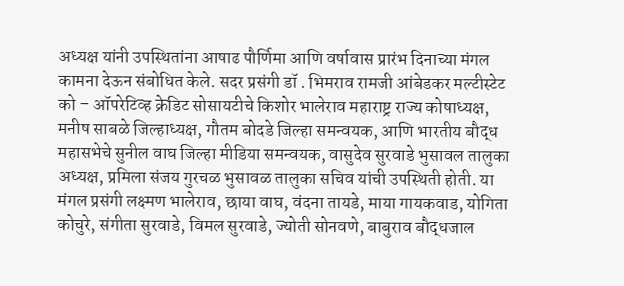अध्यक्ष यांनी उपस्थितांना आषाढ पौर्णिमा आणि वर्षावास प्रारंभ दिनाच्या मंगल कामना देऊन संबोधित केले. सदर प्रसंगी डॉ . भिमराव रामजी आंबेडकर मल्टीस्टेट को – ऑपरेटिव्ह क्रेडिट सोसायटीचे किशोर भालेराव महाराष्ट्र राज्य कोषाध्यक्ष, मनीष साबळे जिल्हाध्यक्ष, गौतम बोदडे जिल्हा समन्वयक, आणि भारतीय बौद्ध महासभेचे सुनील वाघ जिल्हा मीडिया समन्वयक, वासुदेव सुरवाडे भुसावल तालुका अध्यक्ष, प्रमिला संजय गुरचळ भुसावळ तालुका सचिव यांची उपस्थिती होती. या मंगल प्रसंगी लक्ष्मण भालेराव, छाया वाघ, वंदना तायडे, माया गायकवाड, योगिता कोचुरे, संगीता सुरवाडे, विमल सुरवाडे, ज्योती सोनवणे, बाबुराव बौद्धजाल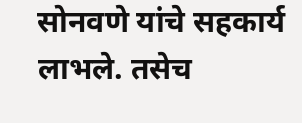सोनवणे यांचे सहकार्य लाभले. तसेच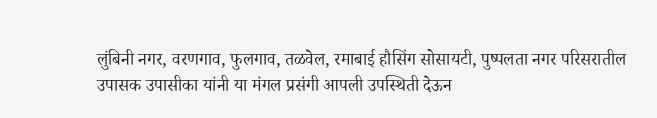लुंबिनी नगर, वरणगाव, फुलगाव, तळवेल, रमाबाई हौसिंग सोसायटी, पुष्पलता नगर परिसरातील उपासक उपासीका यांनी या मंगल प्रसंगी आपली उपस्थिती देऊन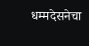धम्मदेसनेचा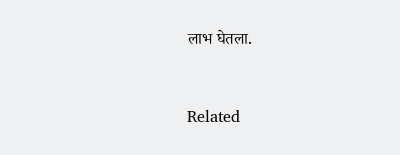लाभ घेतला.


Related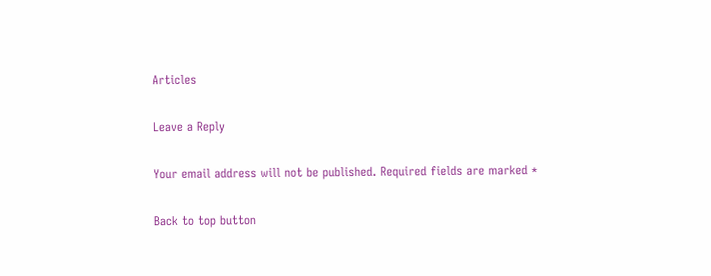Articles

Leave a Reply

Your email address will not be published. Required fields are marked *

Back to top button